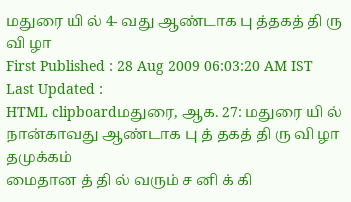மதுரை யி ல் 4- வது ஆண்டாக பு த்தகத் தி ரு வி ழா
First Published : 28 Aug 2009 06:03:20 AM IST
Last Updated :
HTML clipboardமதுரை, ஆக. 27: மதுரை யி ல் நான்காவது ஆண்டாக பு த் தகத் தி ரு வி ழா தமுக்கம்
மைதான த் தி ல் வரும் ச னி க் கி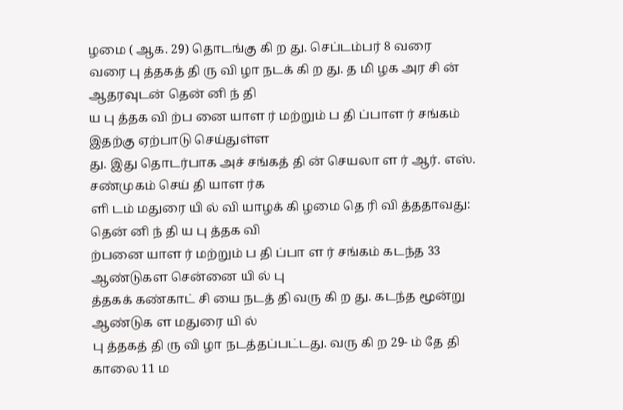ழமை ( ஆக. 29) தொடங்கு கி ற து. செப்டம்பர் 8 வரை
வரை பு த்தகத் தி ரு வி ழா நடக் கி ற து. த மி ழக அர சி ன் ஆதரவுடன் தென் னி ந் தி
ய பு த்தக வி ற்ப னை யாள ர் மற்றும் ப தி ப்பாள ர் சங்கம் இதற்கு ஏற்பாடு செய்துள்ள
து. இது தொடர்பாக அச் சங்கத் தி ன் செயலா ள ர் ஆர். எஸ். சண்முகம் செய் தி யாள ர்க
ளி டம் மதுரை யி ல் வி யாழக் கி ழமை தெ ரி வி த்ததாவது: தென் னி ந் தி ய பு த்தக வி
ற்பனை யாள ர் மற்றும் ப தி ப்பா ள ர் சங்கம் கடந்த 33 ஆண்டுகள சென்னை யி ல் பு
த்தகக் கண்காட் சி யை நடத் தி வரு கி ற து. கடந்த மூன்று ஆண்டுக ள மதுரை யி ல்
பு த்தகத் தி ரு வி ழா நடத்தப்பட்டது. வரு கி ற 29- ம் தே தி காலை 11 ம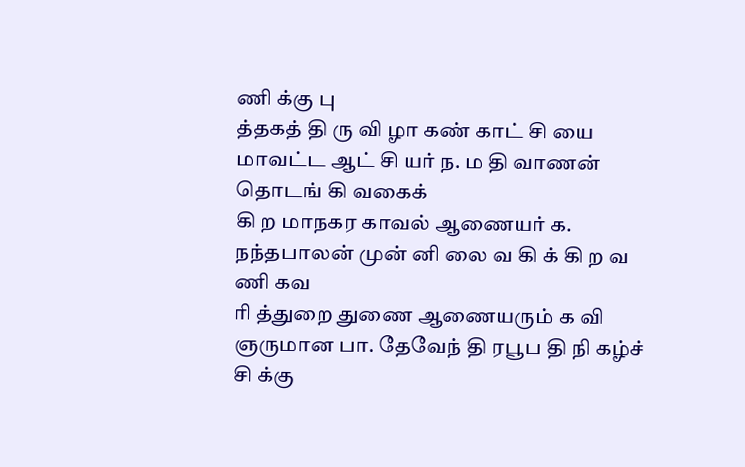ணி க்கு பு
த்தகத் தி ரு வி ழா கண் காட் சி யை மாவட்ட ஆட் சி யர் ந. ம தி வாணன் தொடங் கி வகைக்
கி ற மாநகர காவல் ஆணையர் க. நந்தபாலன் முன் னி லை வ கி க் கி ற வ ணி கவ
ரி த்துறை துணை ஆணையரும் க வி ஞருமான பா. தேவேந் தி ரபூப தி நி கழ்ச் சி க்கு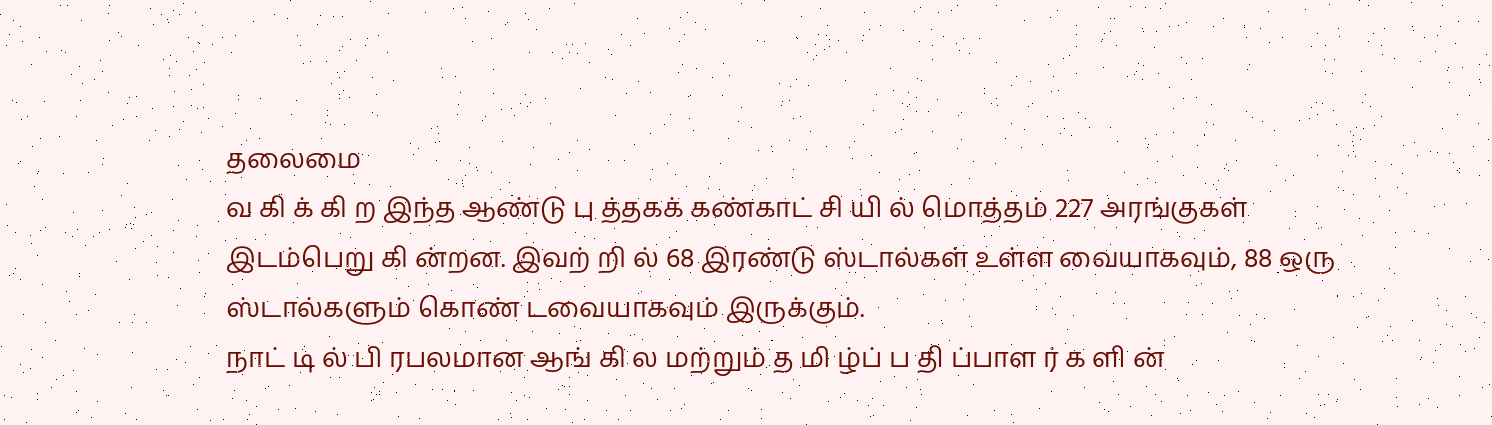தலைமை
வ கி க் கி ற இந்த ஆண்டு பு த்தகக் கண்காட் சி யி ல் மொத்தம் 227 அரங்குகள்
இடம்பெறு கி ன்றன. இவற் றி ல் 68 இரண்டு ஸ்டால்கள் உள்ள வையாகவும், 88 ஒரு
ஸ்டால்களும் கொண் டவையாகவும் இருக்கும்.
நாட் டி ல் பி ரபலமான ஆங் கி ல மற்றும் த மி ழ்ப் ப தி ப்பாள ர் க ளி ன்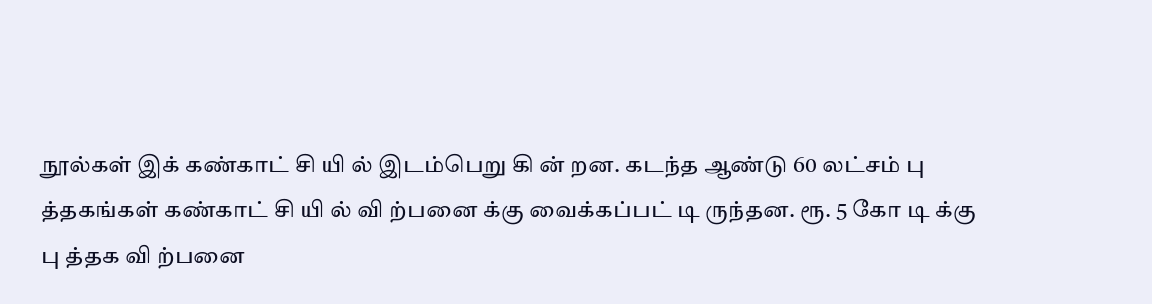நூல்கள் இக் கண்காட் சி யி ல் இடம்பெறு கி ன் றன. கடந்த ஆண்டு 60 லட்சம் பு
த்தகங்கள் கண்காட் சி யி ல் வி ற்பனை க்கு வைக்கப்பட் டி ருந்தன. ரூ. 5 கோ டி க்கு
பு த்தக வி ற்பனை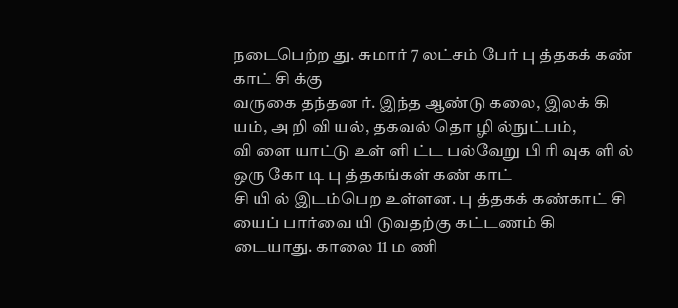நடைபெற்ற து. சுமார் 7 லட்சம் பேர் பு த்தகக் கண் காட் சி க்கு
வருகை தந்தன ர். இந்த ஆண்டு கலை, இலக் கி யம், அ றி வி யல், தகவல் தொ ழி ல்நுட்பம்,
வி ளை யாட்டு உள் ளி ட்ட பல்வேறு பி ரி வுக ளி ல் ஒரு கோ டி பு த்தகங்கள் கண் காட்
சி யி ல் இடம்பெற உள்ளன. பு த்தகக் கண்காட் சி யைப் பார்வை யி டுவதற்கு கட்டணம் கி
டையாது. காலை 11 ம ணி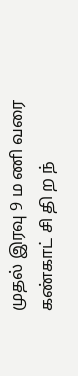முதல் இரவு 9 ம ணி வரை கண்காட் சி தி ற ந்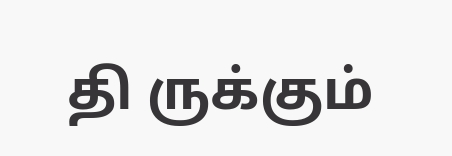தி ருக்கும்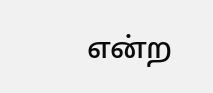என்ற